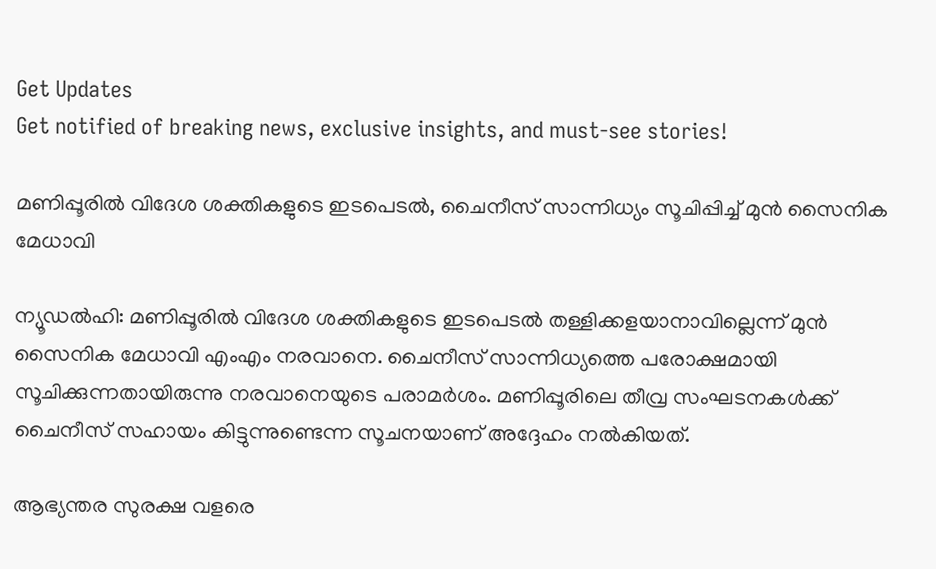Get Updates
Get notified of breaking news, exclusive insights, and must-see stories!

മണിപ്പൂരില്‍ വിദേശ ശക്തികളുടെ ഇടപെടല്‍, ചൈനീസ് സാന്നിധ്യം സൂചിപ്പിച്ച് മുന്‍ സൈനിക മേധാവി

ന്യൂഡല്‍ഹി: മണിപ്പൂരില്‍ വിദേശ ശക്തികളുടെ ഇടപെടല്‍ തള്ളിക്കളയാനാവില്ലെന്ന് മുന്‍ സൈനിക മേധാവി എംഎം നരവാനെ. ചൈനീസ് സാന്നിധ്യത്തെ പരോക്ഷമായി സൂചിക്കുന്നതായിരുന്നു നരവാനെയുടെ പരാമര്‍ശം. മണിപ്പൂരിലെ തീവ്ര സംഘടനകള്‍ക്ക് ചൈനീസ് സഹായം കിട്ടുന്നുണ്ടെന്ന സൂചനയാണ് അദ്ദേഹം നല്‍കിയത്.

ആഭ്യന്തര സുരക്ഷ വളരെ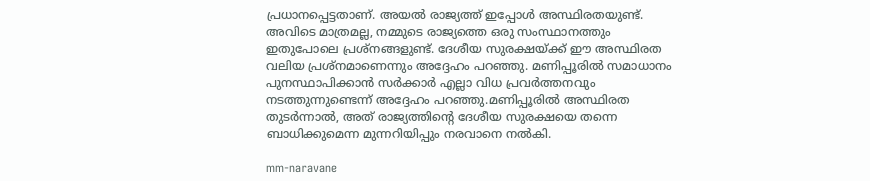പ്രധാനപ്പെട്ടതാണ്. അയല്‍ രാജ്യത്ത് ഇപ്പോള്‍ അസ്ഥിരതയുണ്ട്. അവിടെ മാത്രമല്ല, നമ്മുടെ രാജ്യത്തെ ഒരു സംസ്ഥാനത്തും ഇതുപോലെ പ്രശ്‌നങ്ങളുണ്ട്. ദേശീയ സുരക്ഷയ്ക്ക് ഈ അസ്ഥിരത വലിയ പ്രശ്‌നമാണെന്നും അദ്ദേഹം പറഞ്ഞു. മണിപ്പൂരില്‍ സമാധാനം പുനസ്ഥാപിക്കാന്‍ സര്‍ക്കാര്‍ എല്ലാ വിധ പ്രവര്‍ത്തനവും നടത്തുന്നുണ്ടെന്ന് അദ്ദേഹം പറഞ്ഞു.മണിപ്പൂരില്‍ അസ്ഥിരത തുടര്‍ന്നാല്‍, അത് രാജ്യത്തിന്റെ ദേശീയ സുരക്ഷയെ തന്നെ ബാധിക്കുമെന്ന മുന്നറിയിപ്പും നരവാനെ നല്‍കി.

mm-naravane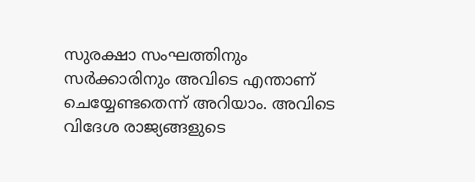സുരക്ഷാ സംഘത്തിനും സര്‍ക്കാരിനും അവിടെ എന്താണ് ചെയ്യേണ്ടതെന്ന് അറിയാം. അവിടെ വിദേശ രാജ്യങ്ങളുടെ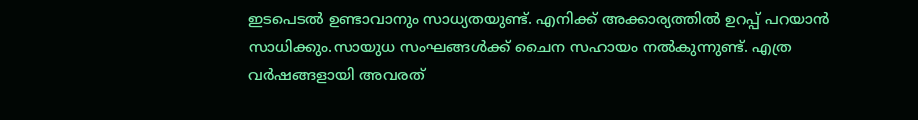ഇടപെടല്‍ ഉണ്ടാവാനും സാധ്യതയുണ്ട്. എനിക്ക് അക്കാര്യത്തില്‍ ഉറപ്പ് പറയാന്‍ സാധിക്കും.സായുധ സംഘങ്ങള്‍ക്ക് ചൈന സഹായം നല്‍കുന്നുണ്ട്. എത്ര വര്‍ഷങ്ങളായി അവരത്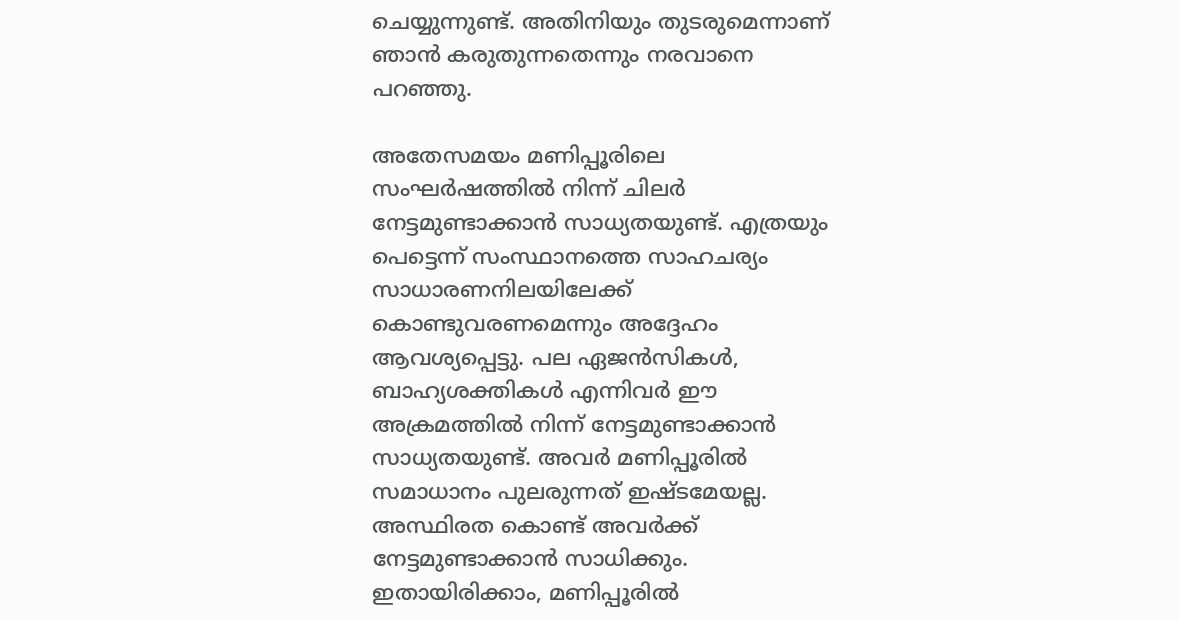ചെയ്യുന്നുണ്ട്. അതിനിയും തുടരുമെന്നാണ് ഞാന്‍ കരുതുന്നതെന്നും നരവാനെ പറഞ്ഞു.

അതേസമയം മണിപ്പൂരിലെ സംഘര്‍ഷത്തില്‍ നിന്ന് ചിലര്‍ നേട്ടമുണ്ടാക്കാന്‍ സാധ്യതയുണ്ട്. എത്രയും പെട്ടെന്ന് സംസ്ഥാനത്തെ സാഹചര്യം സാധാരണനിലയിലേക്ക് കൊണ്ടുവരണമെന്നും അദ്ദേഹം ആവശ്യപ്പെട്ടു. പല ഏജന്‍സികള്‍, ബാഹ്യശക്തികള്‍ എന്നിവര്‍ ഈ അക്രമത്തില്‍ നിന്ന് നേട്ടമുണ്ടാക്കാന്‍ സാധ്യതയുണ്ട്. അവര്‍ മണിപ്പൂരില്‍ സമാധാനം പുലരുന്നത് ഇഷ്ടമേയല്ല. അസ്ഥിരത കൊണ്ട് അവര്‍ക്ക് നേട്ടമുണ്ടാക്കാന്‍ സാധിക്കും. ഇതായിരിക്കാം, മണിപ്പൂരില്‍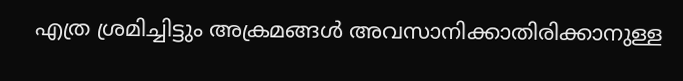എത്ര ശ്രമിച്ചിട്ടും അക്രമങ്ങള്‍ അവസാനിക്കാതിരിക്കാനുള്ള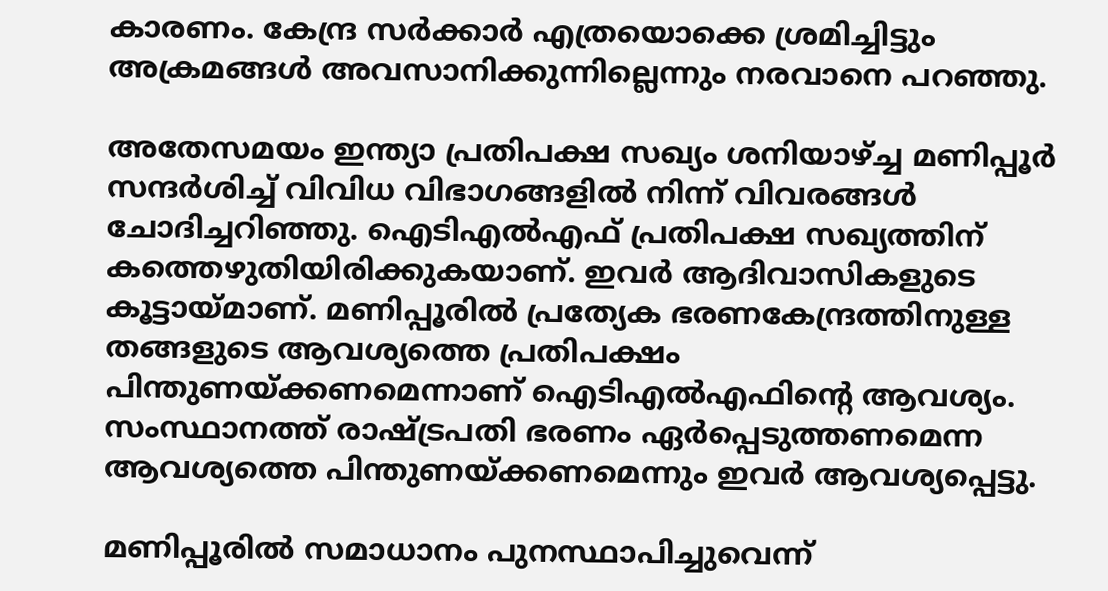കാരണം. കേന്ദ്ര സര്‍ക്കാര്‍ എത്രയൊക്കെ ശ്രമിച്ചിട്ടും അക്രമങ്ങള്‍ അവസാനിക്കുന്നില്ലെന്നും നരവാനെ പറഞ്ഞു.

അതേസമയം ഇന്ത്യാ പ്രതിപക്ഷ സഖ്യം ശനിയാഴ്ച്ച മണിപ്പൂര്‍ സന്ദര്‍ശിച്ച് വിവിധ വിഭാഗങ്ങളില്‍ നിന്ന് വിവരങ്ങള്‍ ചോദിച്ചറിഞ്ഞു. ഐടിഎല്‍എഫ് പ്രതിപക്ഷ സഖ്യത്തിന് കത്തെഴുതിയിരിക്കുകയാണ്. ഇവര്‍ ആദിവാസികളുടെ കൂട്ടായ്മാണ്. മണിപ്പൂരില്‍ പ്രത്യേക ഭരണകേന്ദ്രത്തിനുള്ള തങ്ങളുടെ ആവശ്യത്തെ പ്രതിപക്ഷം പിന്തുണയ്ക്കണമെന്നാണ് ഐടിഎല്‍എഫിന്റെ ആവശ്യം. സംസ്ഥാനത്ത് രാഷ്ട്രപതി ഭരണം ഏര്‍പ്പെടുത്തണമെന്ന ആവശ്യത്തെ പിന്തുണയ്ക്കണമെന്നും ഇവര്‍ ആവശ്യപ്പെട്ടു.

മണിപ്പൂരില്‍ സമാധാനം പുനസ്ഥാപിച്ചുവെന്ന്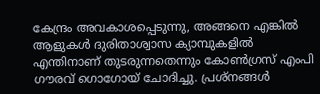കേന്ദ്രം അവകാശപ്പെടുന്നു, അങ്ങനെ എങ്കില്‍ ആളുകള്‍ ദുരിതാശ്വാസ ക്യാമ്പുകളില്‍ എന്തിനാണ് തുടരുന്നതെന്നും കോണ്‍ഗ്രസ് എംപി ഗൗരവ് ഗൊഗോയ് ചോദിച്ചു. പ്രശ്‌നങ്ങള്‍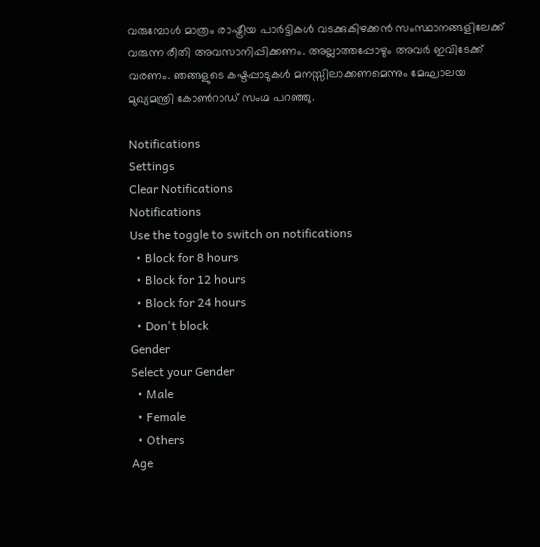വരുമ്പോള്‍ മാത്രം രാഷ്ട്രീയ പാര്‍ട്ടികള്‍ വടക്കുകിഴക്കന്‍ സംസ്ഥാനങ്ങളിലേക്ക് വരുന്ന രീതി അവസാനിപ്പിക്കണം. അല്ലാത്തപ്പോഴും അവര്‍ ഇവിടേക്ക് വരണം. ഞങ്ങളുടെ കഷ്ടപ്പാടുകള്‍ മനസ്സിലാക്കണമെന്നും മേഘാലയ മുഖ്യമന്ത്രി കോണ്‍റാഡ് സംഗ്മ പറഞ്ഞു.

Notifications
Settings
Clear Notifications
Notifications
Use the toggle to switch on notifications
  • Block for 8 hours
  • Block for 12 hours
  • Block for 24 hours
  • Don't block
Gender
Select your Gender
  • Male
  • Female
  • Others
Age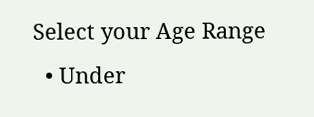Select your Age Range
  • Under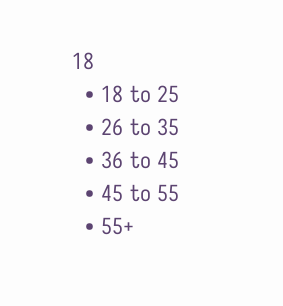18
  • 18 to 25
  • 26 to 35
  • 36 to 45
  • 45 to 55
  • 55+